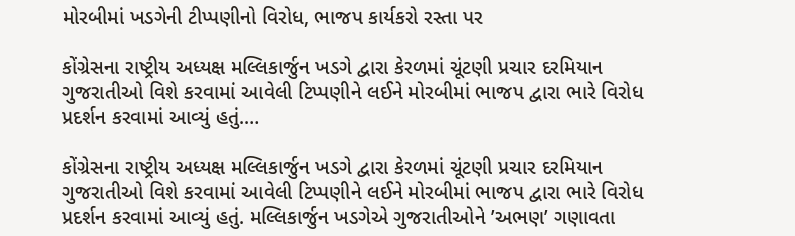મોરબીમાં ખડગેની ટીપ્પણીનો વિરોધ, ભાજપ કાર્યકરો રસ્તા પર

કોંગ્રેસના રાષ્ટ્રીય અધ્યક્ષ મલ્લિકાર્જુન ખડગે દ્વારા કેરળમાં ચૂંટણી પ્રચાર દરમિયાન ગુજરાતીઓ વિશે કરવામાં આવેલી ટિપ્પણીને લઈને મોરબીમાં ભાજપ દ્વારા ભારે વિરોધ પ્રદર્શન કરવામાં આવ્યું હતું.…

કોંગ્રેસના રાષ્ટ્રીય અધ્યક્ષ મલ્લિકાર્જુન ખડગે દ્વારા કેરળમાં ચૂંટણી પ્રચાર દરમિયાન ગુજરાતીઓ વિશે કરવામાં આવેલી ટિપ્પણીને લઈને મોરબીમાં ભાજપ દ્વારા ભારે વિરોધ પ્રદર્શન કરવામાં આવ્યું હતું. મલ્લિકાર્જુન ખડગેએ ગુજરાતીઓને ’અભણ’ ગણાવતા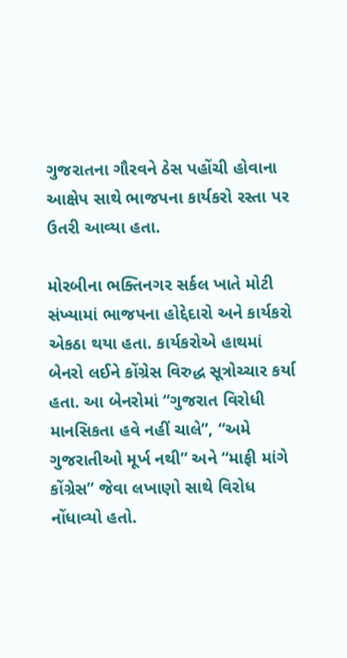ગુજરાતના ગૌરવને ઠેસ પહોંચી હોવાના આક્ષેપ સાથે ભાજપના કાર્યકરો રસ્તા પર ઉતરી આવ્યા હતા.

મોરબીના ભક્તિનગર સર્કલ ખાતે મોટી સંખ્યામાં ભાજપના હોદ્દેદારો અને કાર્યકરો એકઠા થયા હતા. કાર્યકરોએ હાથમાં બેનરો લઈને કોંગ્રેસ વિરુદ્ધ સૂત્રોચ્ચાર કર્યા હતા. આ બેનરોમાં “ગુજરાત વિરોધી માનસિકતા હવે નહીં ચાલે”, “અમે ગુજરાતીઓ મૂર્ખ નથી” અને “માફી માંગે કોંગ્રેસ” જેવા લખાણો સાથે વિરોધ નોંધાવ્યો હતો.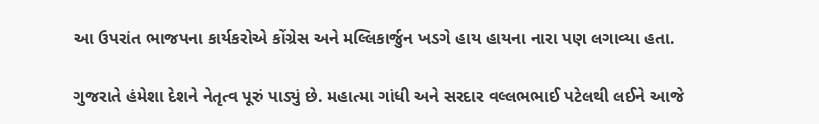આ ઉપરાંત ભાજપના કાર્યકરોએ કોંગ્રેસ અને મલ્લિકાર્જુન ખડગે હાય હાયના નારા પણ લગાવ્યા હતા.

ગુજરાતે હંમેશા દેશને નેતૃત્વ પૂરું પાડ્યું છે. મહાત્મા ગાંધી અને સરદાર વલ્લભભાઈ પટેલથી લઈને આજે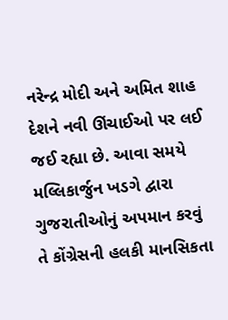નરેન્દ્ર મોદી અને અમિત શાહ દેશને નવી ઊંચાઈઓ પર લઈ જઈ રહ્યા છે. આવા સમયે મલ્લિકાર્જુન ખડગે દ્વારા ગુજરાતીઓનું અપમાન કરવું તે કોંગ્રેસની હલકી માનસિકતા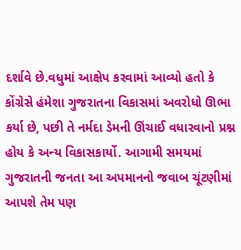દર્શાવે છે.વધુમાં આક્ષેપ કરવામાં આવ્યો હતો કે કોંગ્રેસે હંમેશા ગુજરાતના વિકાસમાં અવરોધો ઊભા કર્યા છે, પછી તે નર્મદા ડેમની ઊંચાઈ વધારવાનો પ્રશ્ન હોય કે અન્ય વિકાસકાર્યો. આગામી સમયમાં ગુજરાતની જનતા આ અપમાનનો જવાબ ચૂંટણીમાં આપશે તેમ પણ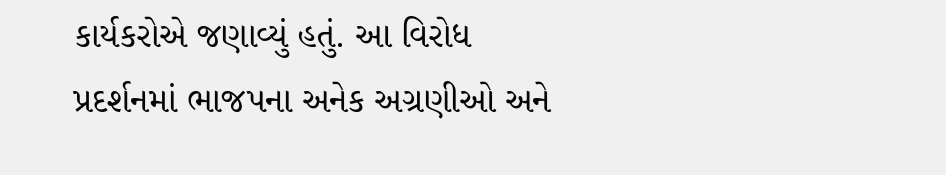કાર્યકરોએ જણાવ્યું હતું. આ વિરોધ પ્રદર્શનમાં ભાજપના અનેક અગ્રણીઓ અને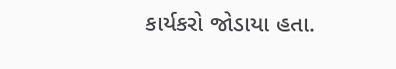કાર્યકરો જોડાયા હતા.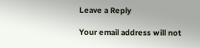Leave a Reply

Your email address will not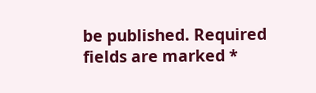be published. Required fields are marked *